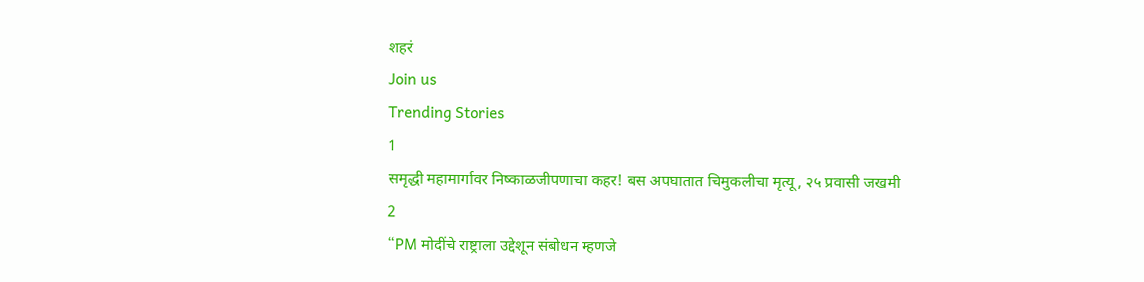शहरं
Join us
Trending Stories
1
समृद्धी महामार्गावर निष्काळजीपणाचा कहर! बस अपघातात चिमुकलीचा मृत्यू, २५ प्रवासी जखमी
2
“PM मोदींचे राष्ट्राला उद्देशून संबोधन म्हणजे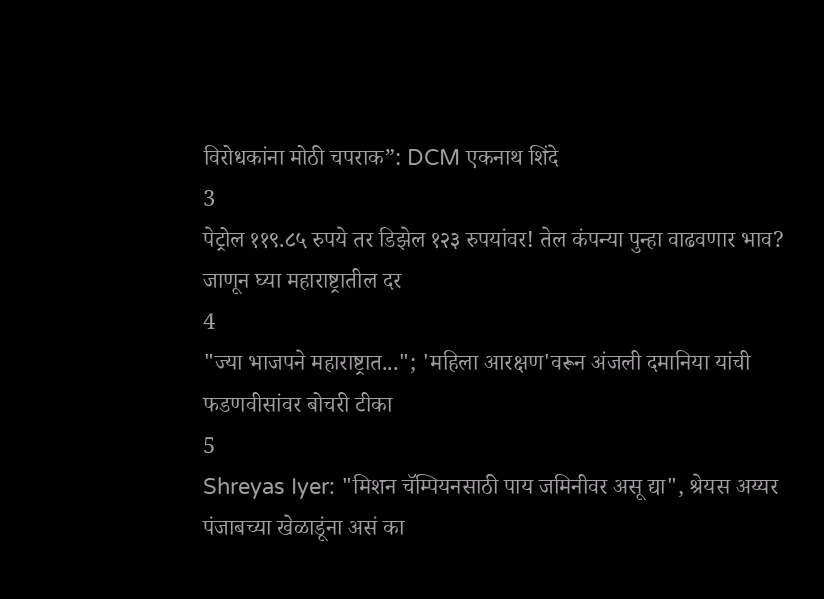विरोधकांना मोठी चपराक”: DCM एकनाथ शिंदे
3
पेट्रोल ११९.८५ रुपये तर डिझेल १२३ रुपयांवर! तेल कंपन्या पुन्हा वाढवणार भाव? जाणून घ्या महाराष्ट्रातील दर
4
"ज्या भाजपने महाराष्ट्रात..."; 'महिला आरक्षण'वरून अंजली दमानिया यांची फडणवीसांवर बोचरी टीका
5
Shreyas Iyer: "मिशन चॅम्पियनसाठी पाय जमिनीवर असू द्या", श्रेयस अय्यर पंजाबच्या खेळाडूंना असं का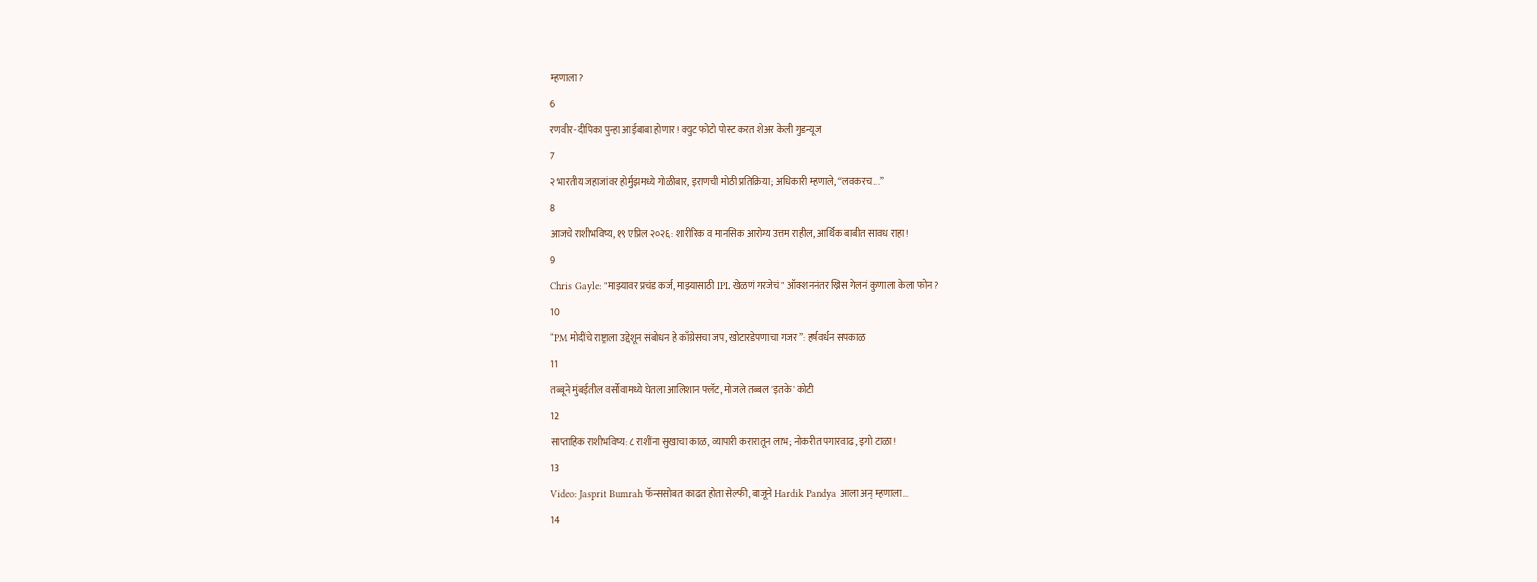म्हणाला?
6
रणवीर-दीपिका पुन्हा आईबाबा होणार! क्युट फोटो पोस्ट करत शेअर केली गुडन्यूज
7
२ भारतीय जहाजांवर होर्मुझमध्ये गोळीबार, इराणची मोठी प्रतिक्रिया; अधिकारी म्हणाले, “लवकरच...”
8
आजचे राशीभविष्य, १९ एप्रिल २०२६: शारीरिक व मानसिक आरोग्य उत्तम राहील, आर्थिक बाबीत सावध राहा!
9
Chris Gayle: "माझ्यावर प्रचंड कर्ज, माझ्यासाठी IPL खेळणं गरजेचं" ऑक्शननंतर ख्रिस गेलनं कुणाला केला फोन?
10
“PM मोदींचे राष्ट्राला उद्देशून संबोधन हे काँग्रेसचा जप, खोटारडेपणाचा गजर”: हर्षवर्धन सपकाळ
11
तब्बूने मुंबईतील वर्सोवामध्ये घेतला आलिशान फ्लॅट, मोजले तब्बल 'इतके' कोटी
12
साप्ताहिक राशीभविष्य: ८ राशींना सुखाचा काळ, व्यापारी करारातून लाभ; नोकरीत पगारवाढ, इगो टाळा!
13
Video: Jasprit Bumrah फॅन्ससोबत काढत होता सेल्फी, बाजूने Hardik Pandya आला अन् म्हणाला...
14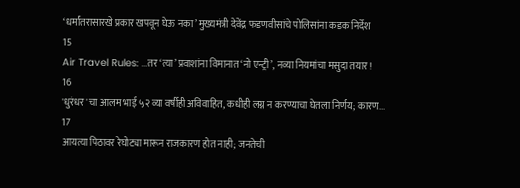‘धर्मांतरासारखे प्रकार खपवून घेऊ नका’ मुख्यमंत्री देवेंद्र फडणवीसांचे पोलिसांना कडक निर्देश
15
Air Travel Rules: ...तर ‘त्या’ प्रवाशांना विमानात ‘नो एन्ट्री’, नव्या नियमांचा मसुदा तयार!
16
'धुरंधर'चा आलम भाई ५२ व्या वर्षीही अविवाहित, कधीही लग्न न करण्याचा घेतला निर्णय; कारण...
17
आयत्या पिठावर रेघोट्या मारून राजकारण होत नाही; जनतेची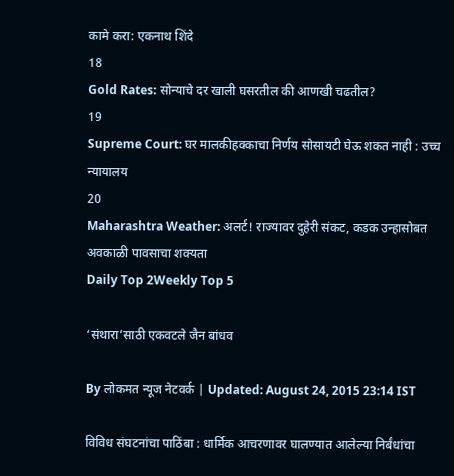कामे करा: एकनाथ शिंदे
18
Gold Rates: सोन्याचे दर खाली घसरतील की आणखी चढतील?
19
Supreme Court: घर मालकीहक्काचा निर्णय सोसायटी घेऊ शकत नाही : उच्च न्यायालय
20
Maharashtra Weather: अलर्ट! राज्यावर दुहेरी संकट, कडक उन्हासोबत अवकाळी पावसाचा शक्यता
Daily Top 2Weekly Top 5

‘संथारा’साठी एकवटले जैन बांधव

By लोकमत न्यूज नेटवर्क | Updated: August 24, 2015 23:14 IST

विविध संघटनांचा पाठिंबा : धार्मिक आचरणावर घालण्यात आलेल्या निर्बंधांचा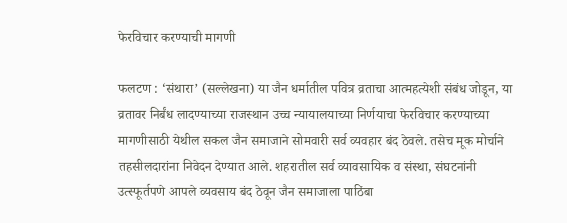फेरविचार करण्याची मागणी

फलटण : ‘संथारा’ (सल्लेखना) या जैन धर्मातील पवित्र व्रताचा आत्महत्येशी संबंध जोडून, या व्रतावर निर्बंध लादण्याच्या राजस्थान उच्च न्यायालयाच्या निर्णयाचा फेरविचार करण्याच्या मागणीसाठी येथील सकल जैन समाजाने सोमवारी सर्व व्यवहार बंद ठेवले. तसेच मूक मोर्चाने तहसीलदारांना निवेदन देण्यात आले. शहरातील सर्व व्यावसायिक व संस्था, संघटनांनी उत्स्फूर्तपणे आपले व्यवसाय बंद ठेवून जैन समाजाला पाठिंबा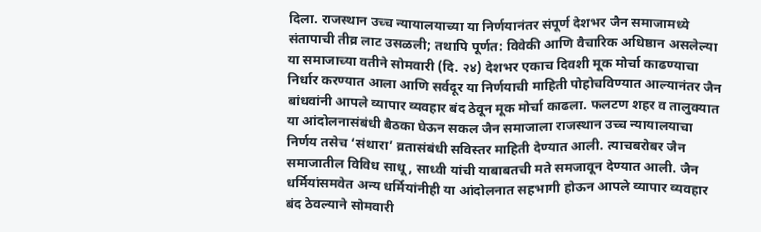दिला. राजस्थान उच्च न्यायालयाच्या या निर्णयानंतर संपूर्ण देशभर जैन समाजामध्ये संतापाची तीव्र लाट उसळली; तथापि पूर्णत: विवेकी आणि वैचारिक अधिष्ठान असलेल्या या समाजाच्या वतीने सोमवारी (दि. २४) देशभर एकाच दिवशी मूक मोर्चा काढण्याचा निर्धार करण्यात आला आणि सर्वदूर या निर्णयाची माहिती पोहोचविण्यात आल्यानंतर जैन बांधवांनी आपले व्यापार व्यवहार बंद ठेवून मूक मोर्चा काढला. फलटण शहर व तालुक्यात या आंदोलनासंबंधी बैठका घेऊन सकल जैन समाजाला राजस्थान उच्च न्यायालयाचा निर्णय तसेच ‘संथारा’ व्रतासंबंधी सविस्तर माहिती देण्यात आली. त्याचबरोबर जैन समाजातील विविध साधू, साध्वी यांची याबाबतची मते समजावून देण्यात आली. जैन धर्मियांसमवेत अन्य धर्मियांनीही या आंदोलनात सहभागी होऊन आपले व्यापार व्यवहार बंद ठेवल्याने सोमवारी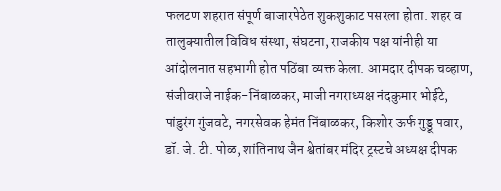फलटण शहरात संपूर्ण बाजारपेठेत शुकशुकाट पसरला होता. शहर व तालुक्यातील विविध संस्था, संघटना, राजकीय पक्ष यांनीही या आंदोलनात सहभागी होत पठिंबा व्यक्त केला. आमदार दीपक चव्हाण, संजीवराजे नाईक-निंबाळकर, माजी नगराध्यक्ष नंदकुमार भोईटे, पांडुरंग गुंजवटे, नगरसेवक हेमंत निंबाळकर, किशोर ऊर्फ गुड्डू पवार, डॉ. जे. टी. पोळ, शांतिनाथ जैन श्वेतांबर मंदिर ट्रस्टचे अध्यक्ष दीपक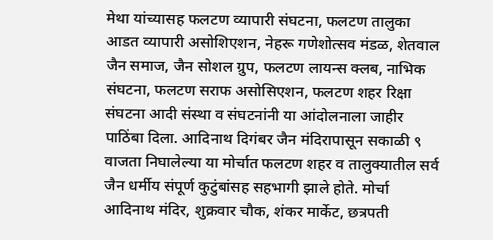मेथा यांच्यासह फलटण व्यापारी संघटना, फलटण तालुका आडत व्यापारी असोशिएशन, नेहरू गणेशोत्सव मंडळ, शेतवाल जैन समाज, जैन सोशल ग्रुप, फलटण लायन्स क्लब, नाभिक संघटना, फलटण सराफ असोसिएशन, फलटण शहर रिक्षा संघटना आदी संस्था व संघटनांनी या आंदोलनाला जाहीर पाठिंबा दिला. आदिनाथ दिगंबर जैन मंदिरापासून सकाळी ९ वाजता निघालेल्या या मोर्चात फलटण शहर व तालुक्यातील सर्व जैन धर्मीय संपूर्ण कुटुंबांसह सहभागी झाले होते. मोर्चा आदिनाथ मंदिर, शुक्रवार चौक, शंकर मार्केट, छत्रपती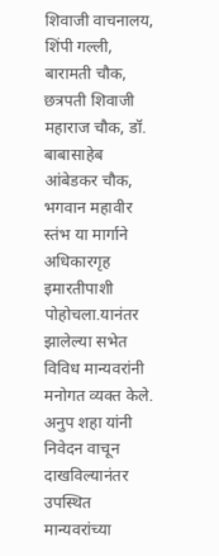शिवाजी वाचनालय, शिंपी गल्ली, बारामती चौक, छत्रपती शिवाजी महाराज चौक, डॉ. बाबासाहेब आंबेडकर चौक, भगवान महावीर स्तंभ या मार्गाने अधिकारगृह इमारतीपाशी पोहोचला.यानंतर झालेल्या सभेत विविध मान्यवरांनी मनोगत व्यक्त केले. अनुप शहा यांनी निवेदन वाचून दाखविल्यानंतर उपस्थित मान्यवरांच्या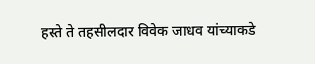हस्ते ते तहसीलदार विवेक जाधव यांच्याकडे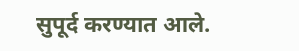सुपूर्द करण्यात आले.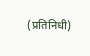(प्रतिनिधी)